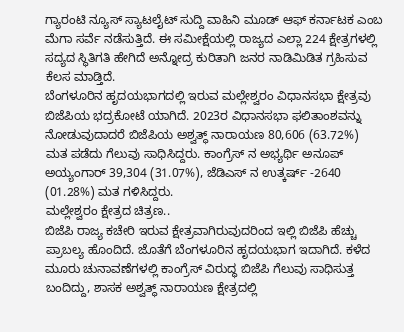ಗ್ಯಾರಂಟಿ ನ್ಯೂಸ್ ಸ್ಯಾಟಲೈಟ್ ಸುದ್ದಿ ವಾಹಿನಿ ಮೂಡ್ ಆಫ್ ಕರ್ನಾಟಕ ಎಂಬ ಮೆಗಾ ಸರ್ವೆ ನಡೆಸುತ್ತಿದೆ. ಈ ಸಮೀಕ್ಷೆಯಲ್ಲಿ ರಾಜ್ಯದ ಎಲ್ಲಾ 224 ಕ್ಷೇತ್ರಗಳಲ್ಲಿ ಸದ್ಯದ ಸ್ಥಿತಿಗತಿ ಹೇಗಿದೆ ಅನ್ನೋದ್ರ ಕುರಿತಾಗಿ ಜನರ ನಾಡಿಮಿಡಿತ ಗ್ರಹಿಸುವ ಕೆಲಸ ಮಾಡ್ತಿದೆ.
ಬೆಂಗಳೂರಿನ ಹೃದಯಭಾಗದಲ್ಲಿ ಇರುವ ಮಲ್ಲೇಶ್ವರಂ ವಿಧಾನಸಭಾ ಕ್ಷೇತ್ರವು ಬಿಜೆಪಿಯ ಭದ್ರಕೋಟೆ ಯಾಗಿದೆ. 2023ರ ವಿಧಾನಸಭಾ ಫಲಿತಾಂಶವನ್ನು ನೋಡುವುದಾದರೆ ಬಿಜೆಪಿಯ ಅಶ್ವತ್ಥ್ ನಾರಾಯಣ 80,606 (63.72%) ಮತ ಪಡೆದು ಗೆಲುವು ಸಾಧಿಸಿದ್ದರು. ಕಾಂಗ್ರೆಸ್ ನ ಅಭ್ಯರ್ಥಿ ಅನೂಪ್ ಅಯ್ಯಂಗಾರ್ 39,304 (31.07%), ಜೆಡಿಎಸ್ ನ ಉತ್ಕರ್ಷ್ -2640 (01.28%) ಮತ ಗಳಿಸಿದ್ದರು.
ಮಲ್ಲೇಶ್ವರಂ ಕ್ಷೇತ್ರದ ಚಿತ್ರಣ..
ಬಿಜೆಪಿ ರಾಜ್ಯ ಕಚೇರಿ ಇರುವ ಕ್ಷೇತ್ರವಾಗಿರುವುದರಿಂದ ಇಲ್ಲಿ ಬಿಜೆಪಿ ಹೆಚ್ಚು ಪ್ರಾಬಲ್ಯ ಹೊಂದಿದೆ. ಜೊತೆಗೆ ಬೆಂಗಳೂರಿನ ಹೃದಯಭಾಗ ಇದಾಗಿದೆ. ಕಳೆದ ಮೂರು ಚುನಾವಣೆಗಳಲ್ಲಿ ಕಾಂಗ್ರೆಸ್ ವಿರುದ್ಧ ಬಿಜೆಪಿ ಗೆಲುವು ಸಾಧಿಸುತ್ತ ಬಂದಿದ್ದು, ಶಾಸಕ ಅಶ್ವತ್ಥ್ ನಾರಾಯಣ ಕ್ಷೇತ್ರದಲ್ಲಿ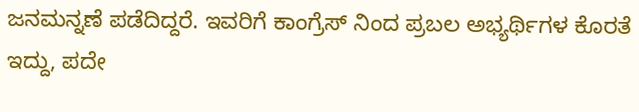ಜನಮನ್ನಣೆ ಪಡೆದಿದ್ದರೆ. ಇವರಿಗೆ ಕಾಂಗ್ರೆಸ್ ನಿಂದ ಪ್ರಬಲ ಅಭ್ಯರ್ಥಿಗಳ ಕೊರತೆ ಇದ್ದು, ಪದೇ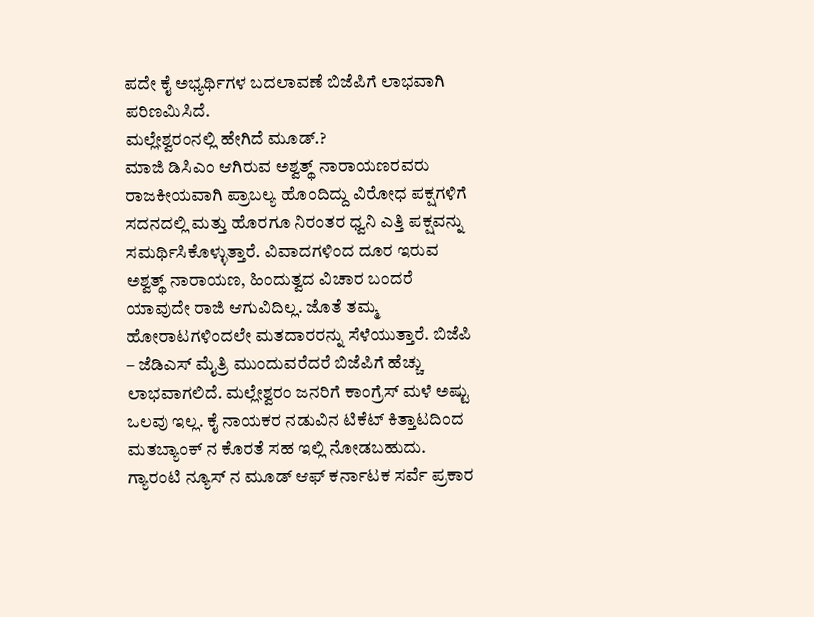ಪದೇ ಕೈ ಅಭ್ಯರ್ಥಿಗಳ ಬದಲಾವಣೆ ಬಿಜೆಪಿಗೆ ಲಾಭವಾಗಿ ಪರಿಣಮಿಸಿದೆ.
ಮಲ್ಲೇಶ್ವರಂನಲ್ಲಿ ಹೇಗಿದೆ ಮೂಡ್.?
ಮಾಜಿ ಡಿಸಿಎಂ ಆಗಿರುವ ಅಶ್ವತ್ಥ್ ನಾರಾಯಣರವರು ರಾಜಕೀಯವಾಗಿ ಪ್ರಾಬಲ್ಯ ಹೊಂದಿದ್ದು ವಿರೋಧ ಪಕ್ಷಗಳಿಗೆ ಸದನದಲ್ಲಿ ಮತ್ತು ಹೊರಗೂ ನಿರಂತರ ಧ್ವನಿ ಎತ್ತಿ ಪಕ್ಷವನ್ನು ಸಮರ್ಥಿಸಿಕೊಳ್ಳುತ್ತಾರೆ. ವಿವಾದಗಳಿಂದ ದೂರ ಇರುವ ಅಶ್ವತ್ಥ್ ನಾರಾಯಣ, ಹಿಂದುತ್ವದ ವಿಚಾರ ಬಂದರೆ ಯಾವುದೇ ರಾಜಿ ಆಗುವಿದಿಲ್ಲ. ಜೊತೆ ತಮ್ಮ ಹೋರಾಟಗಳಿಂದಲೇ ಮತದಾರರನ್ನು ಸೆಳೆಯುತ್ತಾರೆ. ಬಿಜೆಪಿ – ಜೆಡಿಎಸ್ ಮೈತ್ರಿ ಮುಂದುವರೆದರೆ ಬಿಜೆಪಿಗೆ ಹೆಚ್ಚು ಲಾಭವಾಗಲಿದೆ. ಮಲ್ಲೇಶ್ವರಂ ಜನರಿಗೆ ಕಾಂಗ್ರೆಸ್ ಮಳೆ ಅಷ್ಟು ಒಲವು ಇಲ್ಲ. ಕೈ ನಾಯಕರ ನಡುವಿನ ಟಿಕೆಟ್ ಕಿತ್ತಾಟದಿಂದ ಮತಬ್ಯಾಂಕ್ ನ ಕೊರತೆ ಸಹ ಇಲ್ಲಿ ನೋಡಬಹುದು.
ಗ್ಯಾರಂಟಿ ನ್ಯೂಸ್ ನ ಮೂಡ್ ಆಫ್ ಕರ್ನಾಟಕ ಸರ್ವೆ ಪ್ರಕಾರ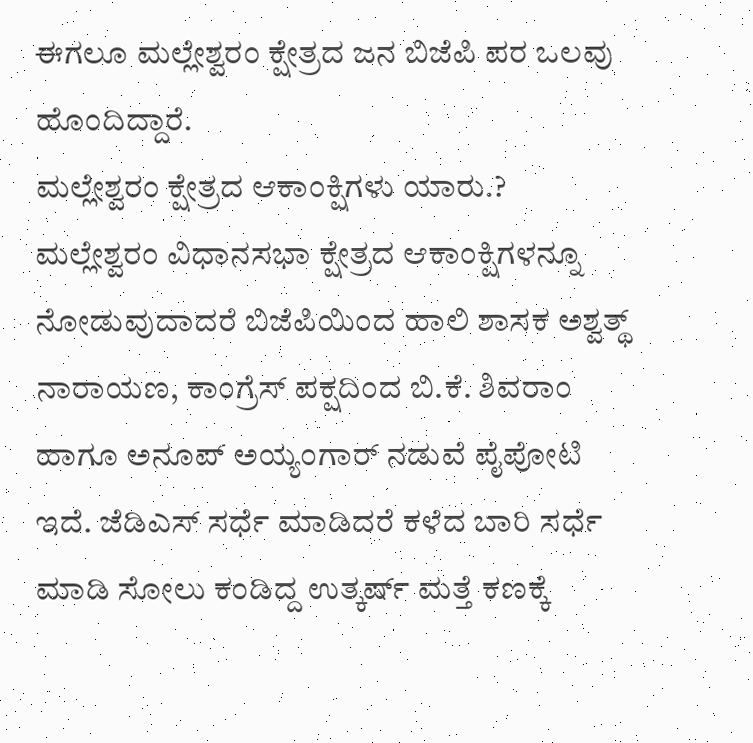ಈಗಲೂ ಮಲ್ಲೇಶ್ವರಂ ಕ್ಷೇತ್ರದ ಜನ ಬಿಜೆಪಿ ಪರ ಒಲವು ಹೊಂದಿದ್ದಾರೆ.
ಮಲ್ಲೇಶ್ವರಂ ಕ್ಷೇತ್ರದ ಆಕಾಂಕ್ಷಿಗಳು ಯಾರು.?
ಮಲ್ಲೇಶ್ವರಂ ವಿಧಾನಸಭಾ ಕ್ಷೇತ್ರದ ಆಕಾಂಕ್ಷಿಗಳನ್ನೂ ನೋಡುವುದಾದರೆ ಬಿಜೆಪಿಯಿಂದ ಹಾಲಿ ಶಾಸಕ ಅಶ್ವತ್ಥ್ ನಾರಾಯಣ, ಕಾಂಗ್ರೆಸ್ ಪಕ್ಷದಿಂದ ಬಿ.ಕೆ. ಶಿವರಾಂ ಹಾಗೂ ಅನೂಪ್ ಅಯ್ಯಂಗಾರ್ ನಡುವೆ ಪೈಪೋಟಿ ಇದೆ. ಜೆಡಿಎಸ್ ಸರ್ಧೆ ಮಾಡಿದರೆ ಕಳೆದ ಬಾರಿ ಸರ್ಧೆ ಮಾಡಿ ಸೋಲು ಕಂಡಿದ್ದ ಉತ್ಕರ್ಷ್ ಮತ್ತೆ ಕಣಕ್ಕೆ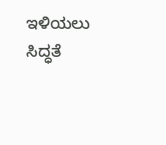ಇಳಿಯಲು ಸಿದ್ಧತೆ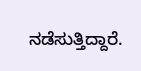ನಡೆಸುತ್ತಿದ್ದಾರೆ.